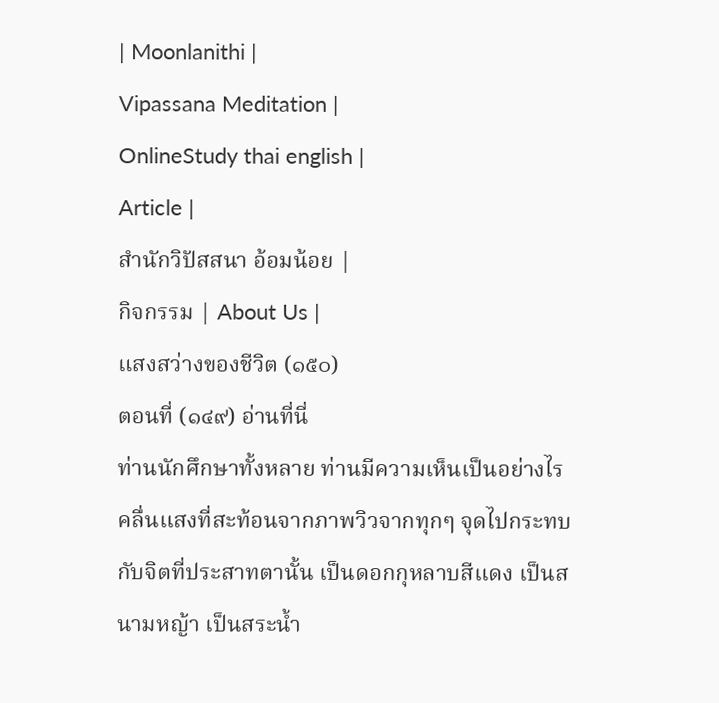| Moonlanithi |
Vipassana Meditation |
OnlineStudy thai english |
Article |
สำนักวิปัสสนา อ้อมน้อย |
กิจกรรม | About Us |
แสงสว่างของชีวิต (๑๕๐)
ตอนที่ (๑๔๙) อ่านที่นี่
ท่านนักศึกษาทั้งหลาย ท่านมีความเห็นเป็นอย่างไร คลื่นแสงที่สะท้อนจากภาพวิวจากทุกๆ จุดไปกระทบกับจิตที่ประสาทตานั้น เป็นดอกกุหลาบสีแดง เป็นสนามหญ้า เป็นสระน้ำ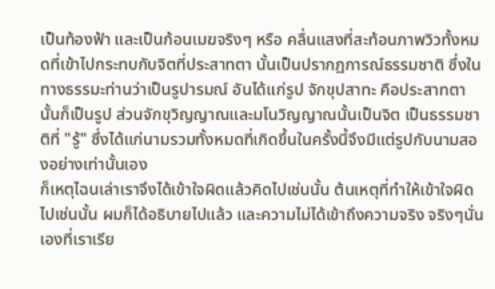เป็นท้องฟ้า และเป็นก้อนเมฆจริงๆ หรือ คลื่นแสงที่สะท้อนภาพวิวทั้งหมดที่เข้าไปกระทบกับจิตที่ประสาทตา นั้นเป็นปรากฏการณ์ธรรมชาติ ซึ่งในทางธรรมะท่านว่าเป็นรูปารมณ์ อันได้แก่รูป จักขุปสาทะ คือประสาทตานั้นก็เป็นรูป ส่วนจักขุวิญญาณและมโนวิญญาณนั้นเป็นจิต เป็นธรรมชาติที่ "รู้" ซึ่งได้แก่นามรวมทั้งหมดที่เกิดขึ้นในครั้งนี้จึงมีแต่รูปกับนามสองอย่างเท่านั้นเอง
ก็เหตุไฉนเล่าเราจึงได้เข้าใจผิดแล้วคิดไปเช่นนั้น ต้นเหตุที่ทำให้เข้าใจผิดไปเช่นนั้น ผมก็ได้อธิบายไปแล้ว และความไม่ได้เข้าถึงความจริง จริงๆนั่นเองที่เราเรีย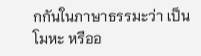กกันในภาษาธรรมะว่า เป็นโมหะ หรืออ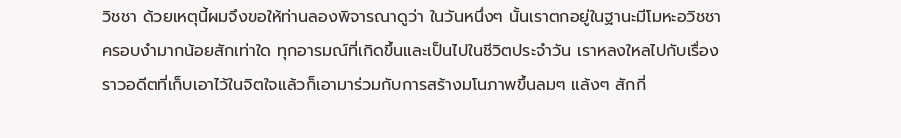วิชชา ด้วยเหตุนี้ผมจึงขอให้ท่านลองพิจารณาดูว่า ในวันหนึ่งๆ นั้นเราตกอยู่ในฐานะมีโมหะอวิชชาครอบงำมากน้อยสักเท่าใด ทุกอารมณ์ที่เกิดขึ้นและเป็นไปในชีวิตประจำวัน เราหลงใหลไปกับเรื่องราวอดีตที่เก็บเอาไว้ในจิตใจแล้วก็เอามาร่วมกับการสร้างมโนภาพขึ้นลมๆ แล้งๆ สักกี่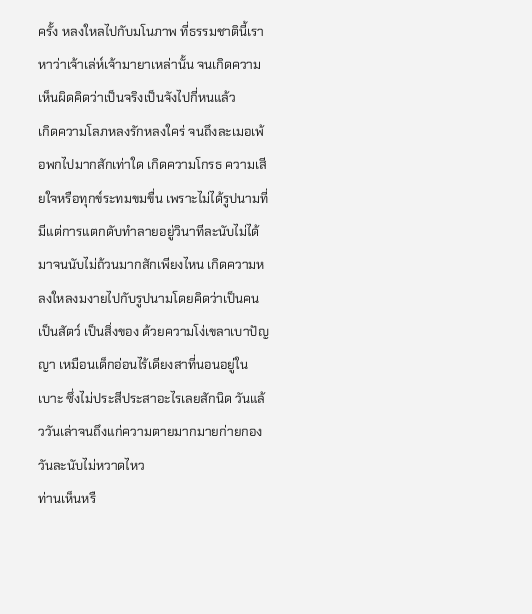ครั้ง หลงใหลไปกับมโนภาพ ที่ธรรมชาตินี้เราหาว่าเจ้าเล่ห์เจ้ามายาเหล่านั้น จนเกิดความเห็นผิดคิดว่าเป็นจริงเป็นจังไปกี่หนแล้ว
เกิดความโลภหลงรักหลงใคร่ จนถึงละเมอเพ้อพกไปมากสักเท่าใด เกิดความโกรธ ความเสียใจหรือทุกข์ระทมขมขื่น เพราะไม่ได้รูปนามที่มีแต่การแตกดับทำลายอยู่วินาทีละนับไม่ได้มาจนนับไม่ถ้วนมากสักเพียงไหน เกิดความหลงใหลงมงายไปกับรูปนามโดยคิดว่าเป็นคน เป็นสัตว์ เป็นสิ่งของ ด้วยความโง่เขลาเบาปัญญา เหมือนเด็กอ่อนไร้เดียงสาที่นอนอยู่ในเบาะ ซึ่งไม่ประสีประสาอะไรเลยสักนิด วันแล้ววันเล่าจนถึงแก่ความตายมากมายก่ายกองวันละนับไม่หวาดไหว
ท่านเห็นหรื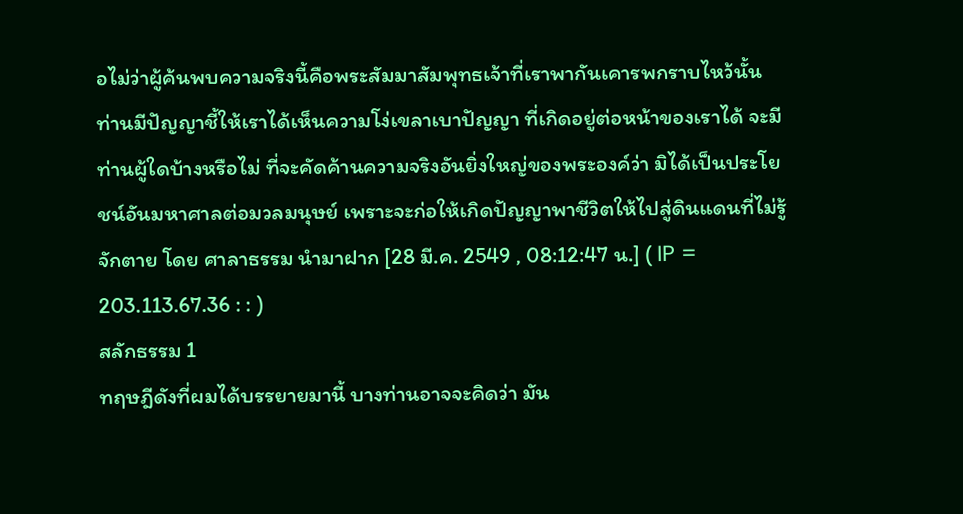อไม่ว่าผู้ค้นพบความจริงนี้คือพระสัมมาสัมพุทธเจ้าที่เราพากันเคารพกราบไหว้นั้น ท่านมีปัญญาชี้ให้เราได้เห็นความโง่เขลาเบาปัญญา ที่เกิดอยู่ต่อหน้าของเราได้ จะมีท่านผู้ใดบ้างหรือไม่ ที่จะคัดค้านความจริงอันยิ่งใหญ่ของพระองค์ว่า มิได้เป็นประโยชน์อันมหาศาลต่อมวลมนุษย์ เพราะจะก่อให้เกิดปัญญาพาชีวิตให้ไปสู่ดินแดนที่ไม่รู้จักตาย โดย ศาลาธรรม นำมาฝาก [28 มี.ค. 2549 , 08:12:47 น.] ( IP = 203.113.67.36 : : )
สลักธรรม 1
ทฤษฎีดังที่ผมได้บรรยายมานี้ บางท่านอาจจะคิดว่า มัน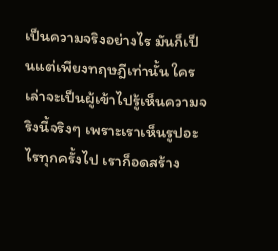เป็นความจริงอย่างไร มันก็เป็นแต่เพียงทฤษฎีเท่านั้น ใครเล่าจะเป็นผู้เข้าไปรู้เห็นความจริงนี้จริงๆ เพราะเราเห็นรูปอะไรทุกครั้งไป เราก็อดสร้าง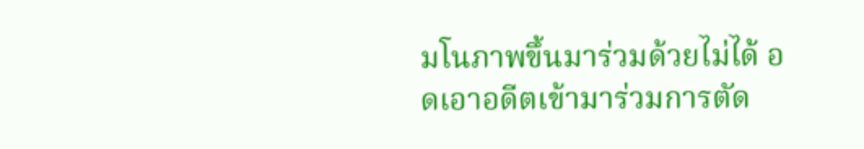มโนภาพขึ้นมาร่วมด้วยไม่ได้ อดเอาอดีตเข้ามาร่วมการตัด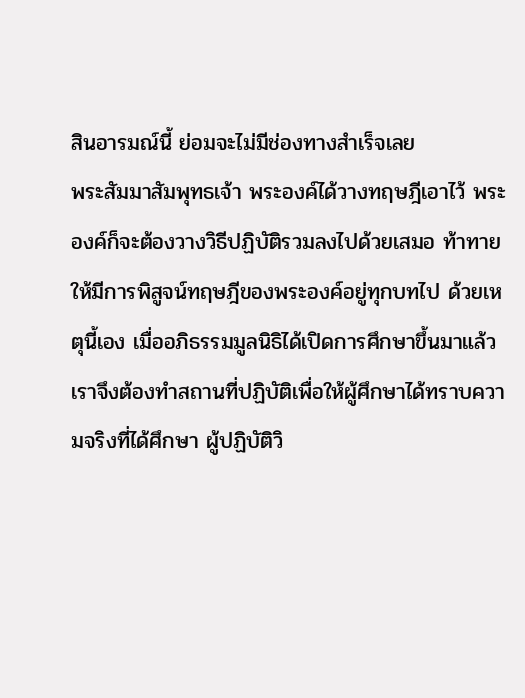สินอารมณ์นี้ ย่อมจะไม่มีช่องทางสำเร็จเลย
พระสัมมาสัมพุทธเจ้า พระองค์ได้วางทฤษฎีเอาไว้ พระองค์ก็จะต้องวางวิธีปฏิบัติรวมลงไปด้วยเสมอ ท้าทายให้มีการพิสูจน์ทฤษฎีของพระองค์อยู่ทุกบทไป ด้วยเหตุนี้เอง เมื่ออภิธรรมมูลนิธิได้เปิดการศึกษาขึ้นมาแล้ว เราจึงต้องทำสถานที่ปฏิบัติเพื่อให้ผู้ศึกษาได้ทราบความจริงที่ได้ศึกษา ผู้ปฏิบัติวิ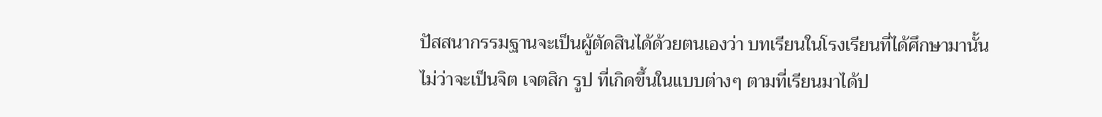ปัสสนากรรมฐานจะเป็นผู้ตัดสินได้ด้วยตนเองว่า บทเรียนในโรงเรียนที่ได้ศึกษามานั้น ไม่ว่าจะเป็นจิต เจตสิก รูป ที่เกิดขึ้นในแบบต่างๆ ตามที่เรียนมาได้ป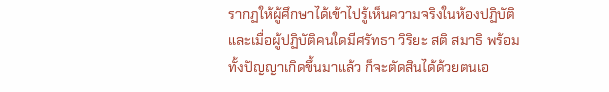รากฏให้ผู้ศึกษาได้เข้าไปรู้เห็นความจริงในห้องปฏิบัติ และเมื่อผู้ปฏิบัติคนใดมีศรัทธา วิริยะ สติ สมาธิ พร้อมทั้งปัญญาเกิดขึ้นมาแล้ว ก็จะตัดสินได้ด้วยตนเอ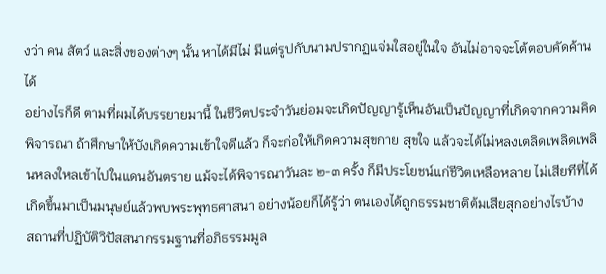งว่า คน สัตว์ และสิ่งของต่างๆ นั้น หาได้มีไม่ มีแต่รูปกับนามปรากฏแจ่มใสอยู่ในใจ อันไม่อาจจะโต้ตอบคัดค้านได้
อย่างไรก็ดี ตามที่ผมได้บรรยายมานี้ ในชีวิตประจำวันย่อมจะเกิดปัญญารู้เห็นอันเป็นปัญญาที่เกิดจากความคิดพิจารณา ถ้าศึกษาให้บังเกิดความเข้าใจดีแล้ว ก็จะก่อให้เกิดความสุขกาย สุขใจ แล้วจะได้ไม่หลงเตลิดเพลิดเพลินหลงใหลเข้าไปในแดนอันตราย แม้จะได้พิจารณาวันละ ๒-๓ ครั้ง ก็มีประโยชน์แก่ชีวิตเหลือหลาย ไม่เสียทีที่ได้เกิดขึ้นมาเป็นมนุษย์แล้วพบพระพุทธศาสนา อย่างน้อยก็ได้รู้ว่า ตนเองได้ถูกธรรมชาติต้มเสียสุกอย่างไรบ้าง
สถานที่ปฏิบัติวิปัสสนากรรมฐานที่อภิธรรมมูล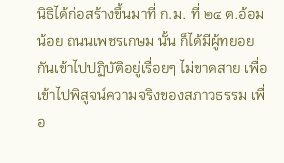นิธิได้ก่อสร้างขึ้นมาที่ ก.ม. ที่ ๒๔ ต.อ้อมน้อย ถนนเพชรเกษม นั้น ก็ได้มีผู้ทยอยกันเข้าไปปฏิบัติอยู่เรื่อยๆ ไม่ขาดสาย เพื่อเข้าไปพิสูจน์ความจริงของสภาวธรรม เพื่อ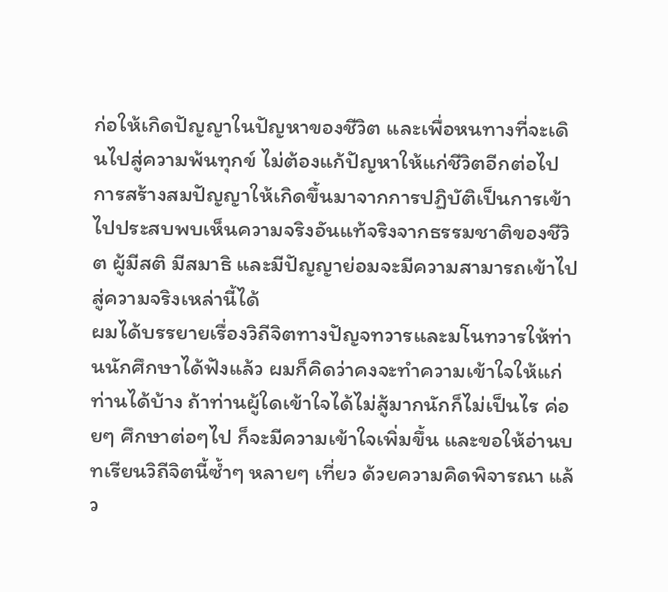ก่อให้เกิดปัญญาในปัญหาของชีวิต และเพื่อหนทางที่จะเดินไปสู่ความพ้นทุกข์ ไม่ต้องแก้ปัญหาให้แก่ชีวิตอีกต่อไป การสร้างสมปัญญาให้เกิดขึ้นมาจากการปฏิบัติเป็นการเข้าไปประสบพบเห็นความจริงอันแท้จริงจากธรรมชาติของชีวิต ผู้มีสติ มีสมาธิ และมีปัญญาย่อมจะมีความสามารถเข้าไปสู่ความจริงเหล่านี้ได้
ผมได้บรรยายเรื่องวิถีจิตทางปัญจทวารและมโนทวารให้ท่านนักศึกษาได้ฟังแล้ว ผมก็คิดว่าคงจะทำความเข้าใจให้แก่ท่านได้บ้าง ถ้าท่านผู้ใดเข้าใจได้ไม่สู้มากนักก็ไม่เป็นไร ค่อยๆ ศึกษาต่อๆไป ก็จะมีความเข้าใจเพิ่มขึ้น และขอให้อ่านบทเรียนวิถีจิตนี้ซ้ำๆ หลายๆ เที่ยว ด้วยความคิดพิจารณา แล้ว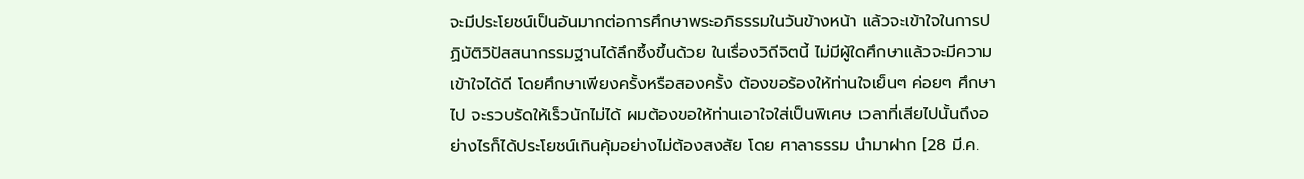จะมีประโยชน์เป็นอันมากต่อการศึกษาพระอภิธรรมในวันข้างหน้า แล้วจะเข้าใจในการปฏิบัติวิปัสสนากรรมฐานได้ลึกซึ้งขึ้นด้วย ในเรื่องวิถีจิตนี้ ไม่มีผู้ใดศึกษาแล้วจะมีความเข้าใจได้ดี โดยศึกษาเพียงครั้งหรือสองครั้ง ต้องขอร้องให้ท่านใจเย็นๆ ค่อยๆ ศึกษาไป จะรวบรัดให้เร็วนักไม่ได้ ผมต้องขอให้ท่านเอาใจใส่เป็นพิเศษ เวลาที่เสียไปนั้นถึงอย่างไรก็ได้ประโยชน์เกินคุ้มอย่างไม่ต้องสงสัย โดย ศาลาธรรม นำมาฝาก [28 มี.ค.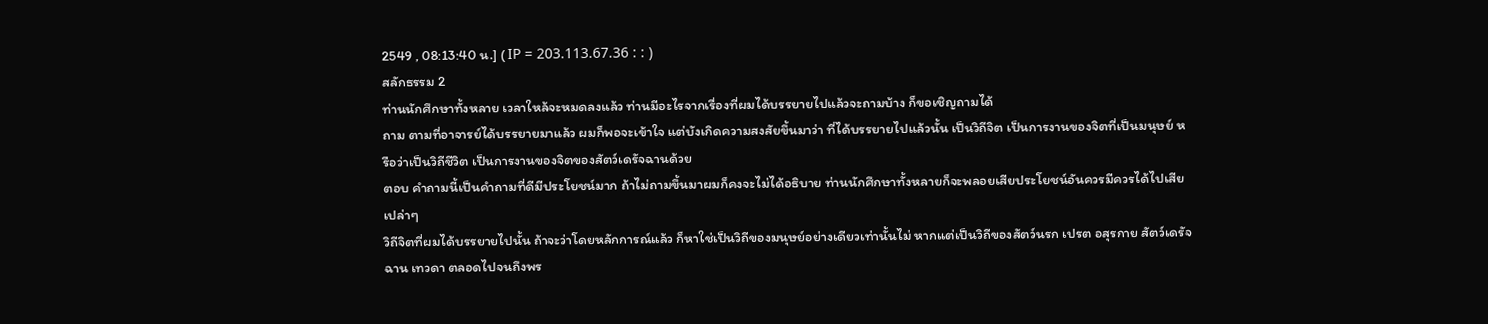2549 , 08:13:40 น.] ( IP = 203.113.67.36 : : )
สลักธรรม 2
ท่านนักศึกษาทั้งหลาย เวลาใหล้จะหมดลงแล้ว ท่านมีอะไรจากเรื่องที่ผมได้บรรยายไปแล้วจะถามบ้าง ก็ขอเชิญถามได้
ถาม ตามที่อาจารย์ได้บรรยายมาแล้ว ผมก็พอจะเข้าใจ แต่บังเกิดความสงสัยขึ้นมาว่า ที่ได้บรรยายไปแล้วนั้น เป็นวิถีจิต เป็นการงานของจิตที่เป็นมนุษย์ หรือว่าเป็นวิถีชีวิต เป็นการงานของจิตของสัตว์เดรัจฉานด้วย
ตอบ คำถามนี้เป็นคำถามที่ดีมีประโยชน์มาก ถ้าไม่ถามขึ้นมาผมก็คงจะไม่ได้อธิบาย ท่านนักศึกษาทั้งหลายก็จะพลอยเสียประโยชน์อันควรมีควรได้ไปเสียเปล่าๆ
วิถีจิตที่ผมได้บรรยายไปนั้น ถ้าจะว่าโดยหลักการณ์แล้ว ก็หาใช่เป็นวิถีของมนุษย์อย่างเดียวเท่านั้นไม่ หากแต่เป็นวิถีของสัตว์นรก เปรต อสุรกาย สัตว์เดรัจฉาน เทวดา ตลอดไปจนถึงพร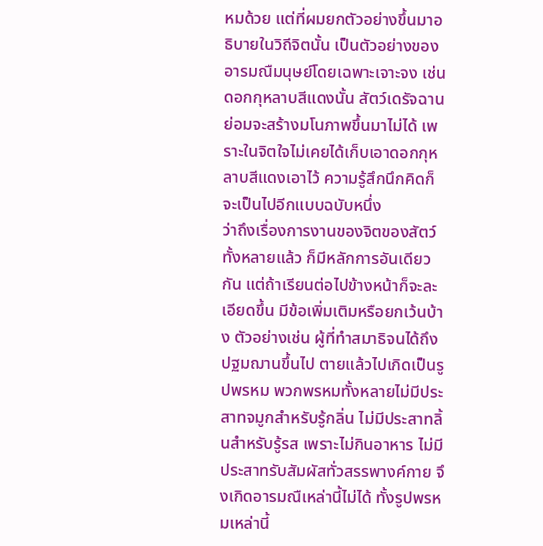หมด้วย แต่ที่ผมยกตัวอย่างขึ้นมาอธิบายในวิถีจิตนั้น เป็นตัวอย่างของอารมณืมนุษย์โดยเฉพาะเจาะจง เช่นดอกกุหลาบสีแดงนั้น สัตว์เดรัจฉานย่อมจะสร้างมโนภาพขึ้นมาไม่ได้ เพราะในจิตใจไม่เคยได้เก็บเอาดอกกุหลาบสีแดงเอาไว้ ความรู้สึกนึกคิดก็จะเป็นไปอีกแบบฉบับหนึ่ง
ว่าถึงเรื่องการงานของจิตของสัตว์ทั้งหลายแล้ว ก็มีหลักการอันเดียวกัน แต่ถ้าเรียนต่อไปข้างหน้าก็จะละเอียดขึ้น มีข้อเพิ่มเติมหรือยกเว้นบ้าง ตัวอย่างเช่น ผู้ที่ทำสมาธิจนได้ถึงปฐมฌานขึ้นไป ตายแล้วไปเกิดเป็นรูปพรหม พวกพรหมทั้งหลายไม่มีประสาทจมูกสำหรับรู้กลิ่น ไม่มีประสาทลิ้นสำหรับรู้รส เพราะไม่กินอาหาร ไม่มีประสาทรับสัมผัสทั่วสรรพางค์กาย จึงเกิดอารมณืเหล่านี้ไม่ได้ ทั้งรูปพรหมเหล่านี้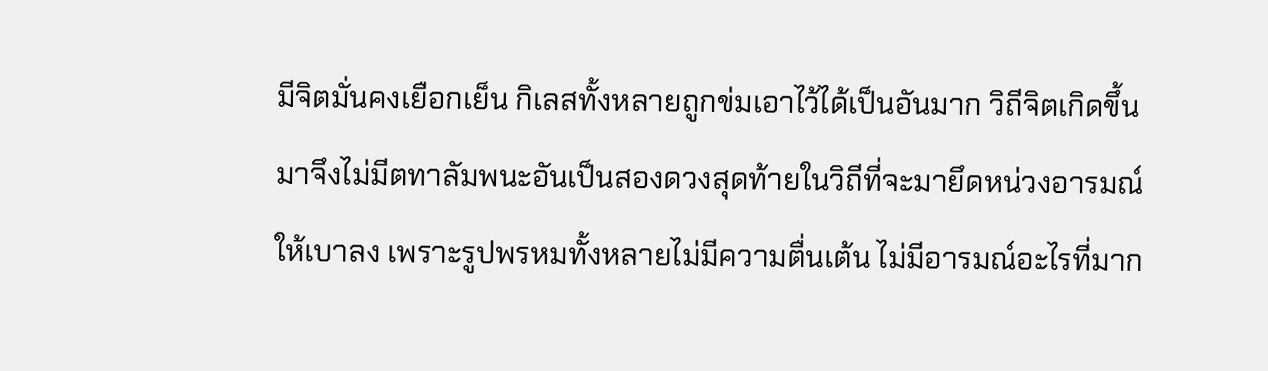มีจิตมั่นคงเยือกเย็น กิเลสทั้งหลายถูกข่มเอาไว้ได้เป็นอันมาก วิถีจิตเกิดขึ้นมาจึงไม่มีตทาลัมพนะอันเป็นสองดวงสุดท้ายในวิถีที่จะมายึดหน่วงอารมณ์ให้เบาลง เพราะรูปพรหมทั้งหลายไม่มีความตื่นเต้น ไม่มีอารมณ์อะไรที่มาก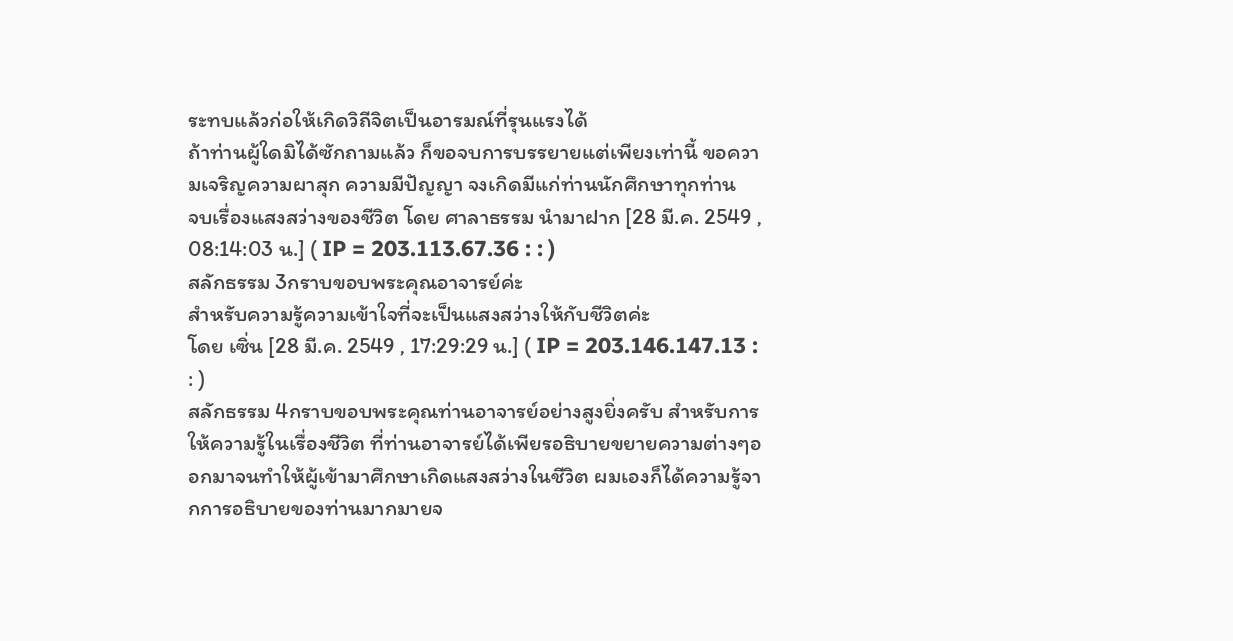ระทบแล้วก่อให้เกิดวิถีจิตเป็นอารมณ์ที่รุนแรงได้
ถ้าท่านผู้ใดมิได้ซักถามแล้ว ก็ขอจบการบรรยายแต่เพียงเท่านี้ ขอความเจริญความผาสุก ความมีปัญญา จงเกิดมีแก่ท่านนักศึกษาทุกท่าน
จบเรื่องแสงสว่างของชีวิต โดย ศาลาธรรม นำมาฝาก [28 มี.ค. 2549 , 08:14:03 น.] ( IP = 203.113.67.36 : : )
สลักธรรม 3กราบขอบพระคุณอาจารย์ค่ะ
สำหรับความรู้ความเข้าใจที่จะเป็นแสงสว่างให้กับชีวิตค่ะ
โดย เซิ่น [28 มี.ค. 2549 , 17:29:29 น.] ( IP = 203.146.147.13 : : )
สลักธรรม 4กราบขอบพระคุณท่านอาจารย์อย่างสูงยิ่งครับ สำหรับการให้ความรู้ในเรื่องชีวิต ที่ท่านอาจารย์ได้เพียรอธิบายขยายความต่างๆออกมาจนทำให้ผู้เข้ามาศึกษาเกิดแสงสว่างในชีวิต ผมเองก็ได้ความรู้จากการอธิบายของท่านมากมายจ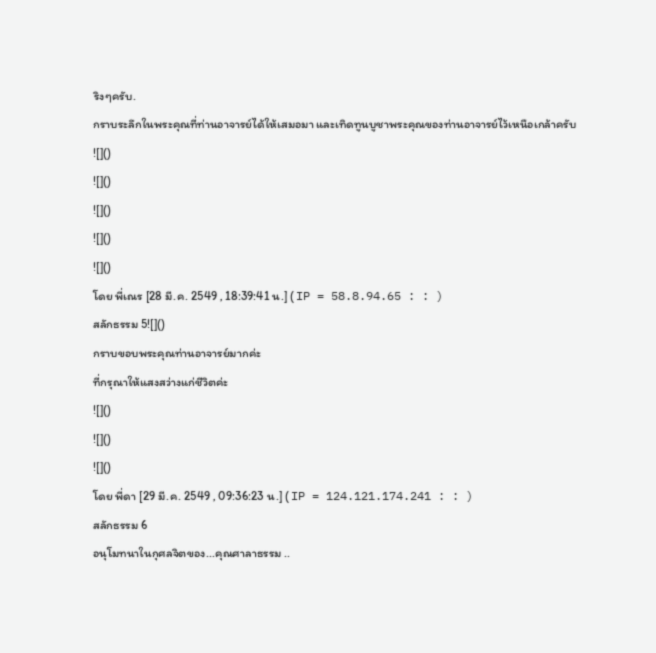ริงๆครับ.
กราบระลึกในพระคุณที่ท่านอาจารย์ได้ให้เสมอมา และเทิดทูนบูชาพระคุณของท่านอาจารย์ไว้เหนือเกล้าครับ
![]()
![]()
![]()
![]()
![]()
โดย พี่เณร [28 มี.ค. 2549 , 18:39:41 น.] ( IP = 58.8.94.65 : : )
สลักธรรม 5![]()
กราบขอบพระคุณท่านอาจารย์มากค่ะ
ที่กรุณาให้แสงสว่างแก่ชีวิตค่ะ
![]()
![]()
![]()
โดย พี่ดา [29 มี.ค. 2549 , 09:36:23 น.] ( IP = 124.121.174.241 : : )
สลักธรรม 6
อนุโมทนาในกุศลจิตของ...คุณศาลาธรรม ..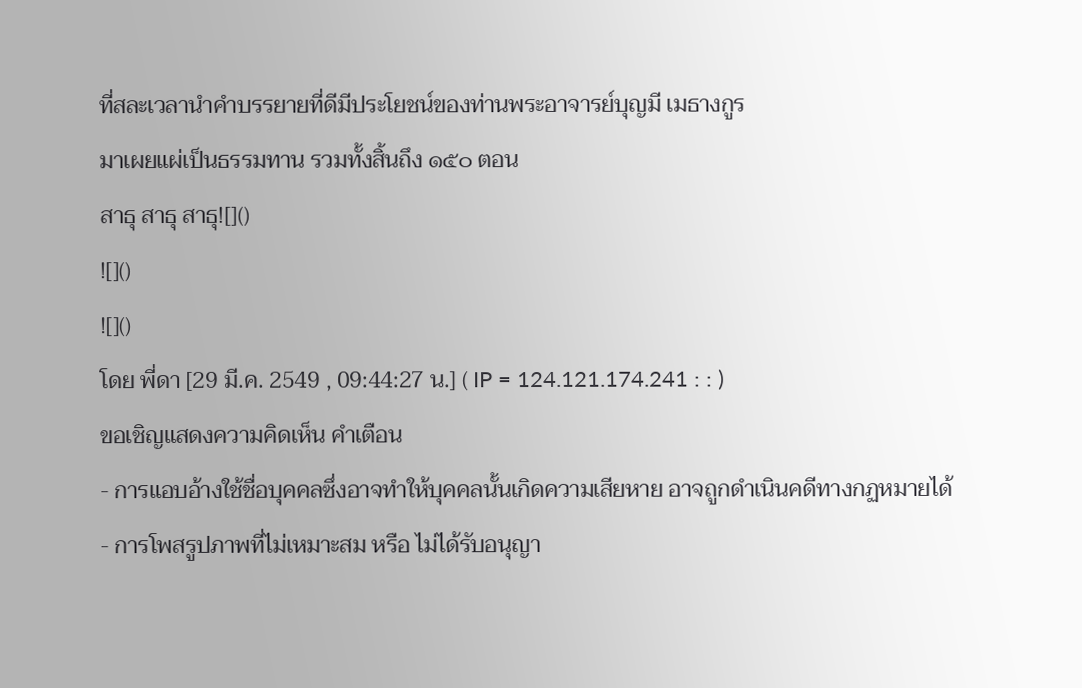ที่สละเวลานำคำบรรยายที่ดีมีประโยชน์ของท่านพระอาจารย์บุญมี เมธางกูร
มาเผยแผ่เป็นธรรมทาน รวมทั้งสิ้นถึง ๑๕๐ ตอน
สาธุ สาธุ สาธุ![]()
![]()
![]()
โดย พี่ดา [29 มี.ค. 2549 , 09:44:27 น.] ( IP = 124.121.174.241 : : )
ขอเชิญแสดงความคิดเห็น คำเตือน
- การแอบอ้างใช้ชื่อบุคคลซึ่งอาจทำให้บุคคลนั้นเกิดความเสียหาย อาจถูกดำเนินคดีทางกฏหมายได้
- การโพสรูปภาพที่ไม่เหมาะสม หรือ ไม่ได้รับอนุญา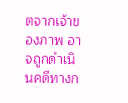ตจากเจ้าของภาพ อาจถูกดำเนินคดีทางก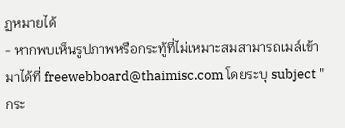ฏหมายได้
- หากพบเห็นรูปภาพหรือกระทู้ที่ไม่เหมาะสมสามารถเมล์เข้ามาได้ที่ freewebboard@thaimisc.com โดยระบุ subject "กระ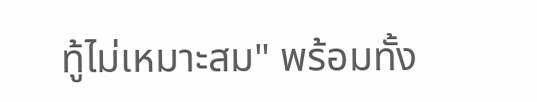ทู้ไม่เหมาะสม" พร้อมทั้ง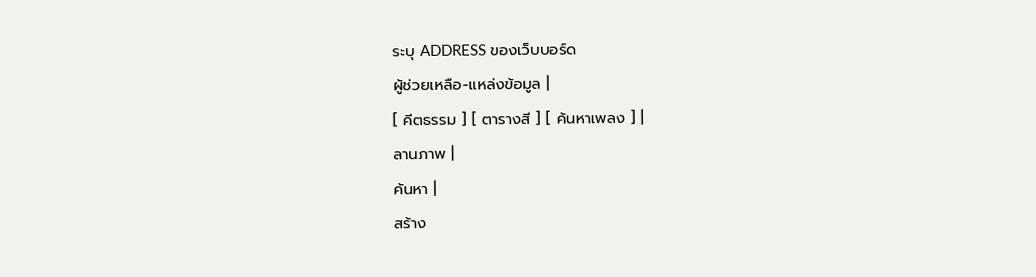ระบุ ADDRESS ของเว็บบอร์ด
ผู้ช่วยเหลือ-แหล่งข้อมูล |
[ คีตธรรม ] [ ตารางสี ] [ ค้นหาเพลง ] |
ลานภาพ |
ค้นหา |
สร้าง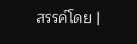สรรค์โดย |